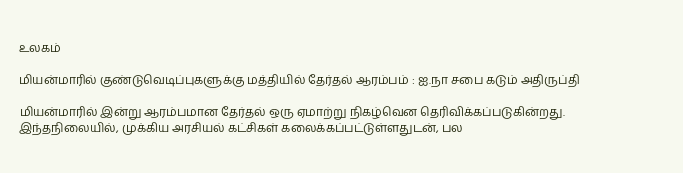உலகம்

மியன்மாரில் குண்டுவெடிப்புகளுக்கு மத்தியில் தேர்தல் ஆரம்பம் : ஐ.நா சபை கடும் அதிருப்தி

மியன்மாரில் இன்று ஆரம்பமான தேர்தல் ஒரு ஏமாற்று நிகழ்வென தெரிவிக்கப்படுகின்றது.
இந்தநிலையில், முக்கிய அரசியல் கட்சிகள் கலைக்கப்பட்டுள்ளதுடன், பல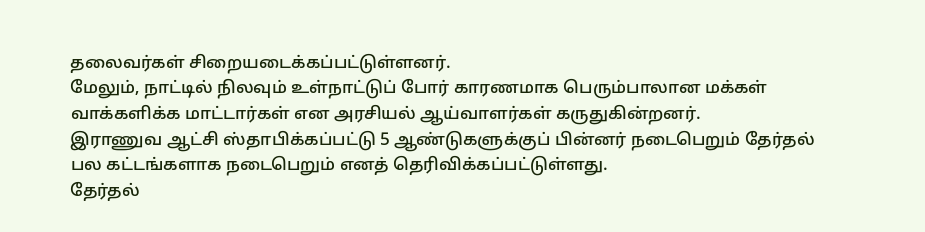தலைவர்கள் சிறையடைக்கப்பட்டுள்ளனர்.
மேலும், நாட்டில் நிலவும் உள்நாட்டுப் போர் காரணமாக பெரும்பாலான மக்கள் வாக்களிக்க மாட்டார்கள் என அரசியல் ஆய்வாளர்கள் கருதுகின்றனர்.
இராணுவ ஆட்சி ஸ்தாபிக்கப்பட்டு 5 ஆண்டுகளுக்குப் பின்னர் நடைபெறும் தேர்தல் பல கட்டங்களாக நடைபெறும் எனத் தெரிவிக்கப்பட்டுள்ளது.
தேர்தல்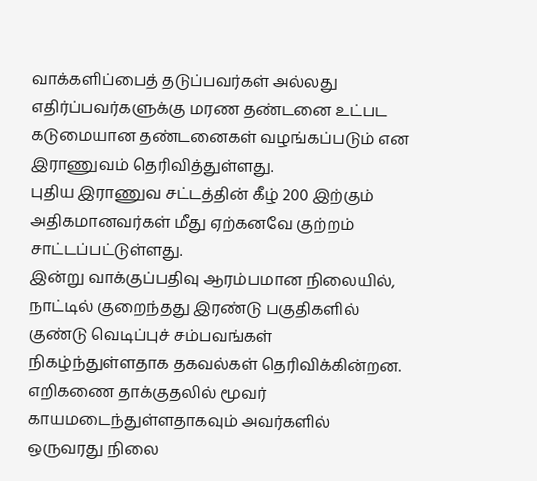வாக்களிப்பைத் தடுப்பவர்கள் அல்லது எதிர்ப்பவர்களுக்கு மரண தண்டனை உட்பட கடுமையான தண்டனைகள் வழங்கப்படும் என இராணுவம் தெரிவித்துள்ளது.
புதிய இராணுவ சட்டத்தின் கீழ் 200 இற்கும் அதிகமானவர்கள் மீது ஏற்கனவே குற்றம் சாட்டப்பட்டுள்ளது.
இன்று வாக்குப்பதிவு ஆரம்பமான நிலையில், நாட்டில் குறைந்தது இரண்டு பகுதிகளில் குண்டு வெடிப்புச் சம்பவங்கள் நிகழ்ந்துள்ளதாக தகவல்கள் தெரிவிக்கின்றன.
எறிகணை தாக்குதலில் மூவர் காயமடைந்துள்ளதாகவும் அவர்களில் ஒருவரது நிலை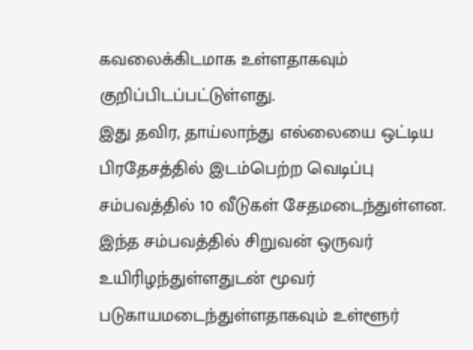கவலைக்கிடமாக உள்ளதாகவும் குறிப்பிடப்பட்டுள்ளது.
இது தவிர, தாய்லாந்து எல்லையை ஒட்டிய பிரதேசத்தில் இடம்பெற்ற வெடிப்பு சம்பவத்தில் 10 வீடுகள் சேதமடைந்துள்ளன.
இந்த சம்பவத்தில் சிறுவன் ஒருவர் உயிரிழந்துள்ளதுடன் மூவர் படுகாயமடைந்துள்ளதாகவும் உள்ளூர்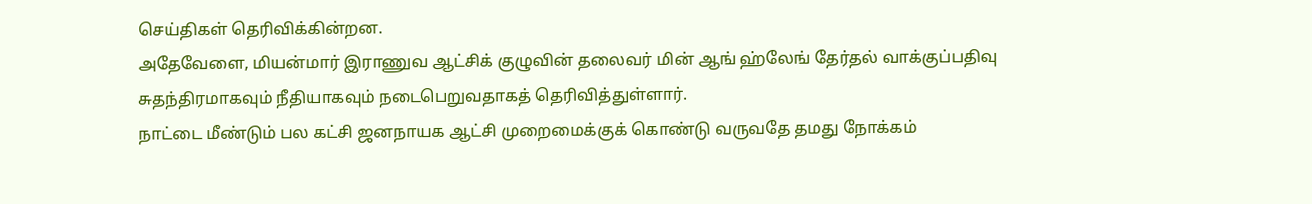செய்திகள் தெரிவிக்கின்றன.
அதேவேளை, மியன்மார் இராணுவ ஆட்சிக் குழுவின் தலைவர் மின் ஆங் ஹ்லேங் தேர்தல் வாக்குப்பதிவு சுதந்திரமாகவும் நீதியாகவும் நடைபெறுவதாகத் தெரிவித்துள்ளார்.
நாட்டை மீண்டும் பல கட்சி ஜனநாயக ஆட்சி முறைமைக்குக் கொண்டு வருவதே தமது நோக்கம்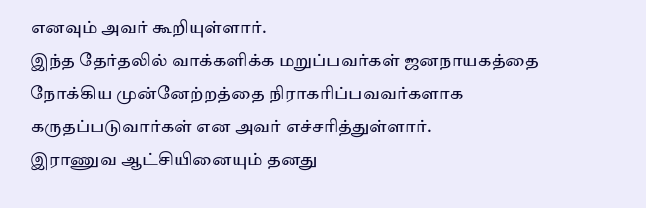எனவும் அவர் கூறியுள்ளார்.
இந்த தேர்தலில் வாக்களிக்க மறுப்பவர்கள் ஜனநாயகத்தை நோக்கிய முன்னேற்றத்தை நிராகரிப்பவவர்களாக கருதப்படுவார்கள் என அவர் எச்சரித்துள்ளார்.
இராணுவ ஆட்சியினையும் தனது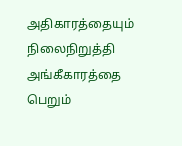அதிகாரத்தையும் நிலைநிறுத்தி அங்கீகாரத்தை பெறும்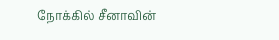நோக்கில் சீனாவின்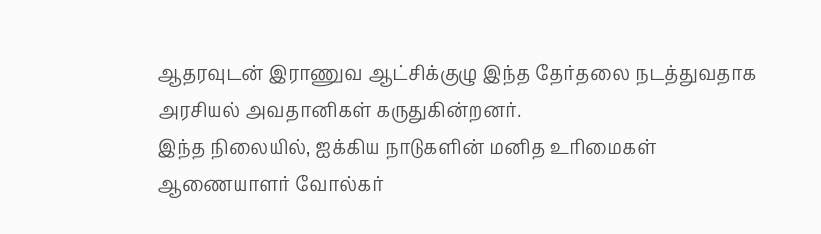ஆதரவுடன் இராணுவ ஆட்சிக்குழு இந்த தேர்தலை நடத்துவதாக அரசியல் அவதானிகள் கருதுகின்றனர்.
இந்த நிலையில், ஐக்கிய நாடுகளின் மனித உரிமைகள் ஆணையாளர் வோல்கர்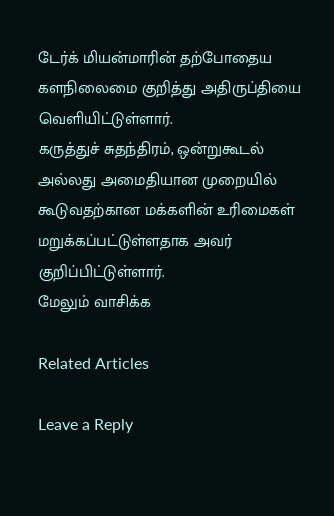டேர்க் மியன்மாரின் தற்போதைய களநிலைமை குறித்து அதிருப்தியை வெளியிட்டுள்ளார்.
கருத்துச் சுதந்திரம், ஒன்றுகூடல் அல்லது அமைதியான முறையில் கூடுவதற்கான மக்களின் உரிமைகள் மறுக்கப்பட்டுள்ளதாக அவர் குறிப்பிட்டுள்ளார்.
மேலும் வாசிக்க

Related Articles

Leave a Reply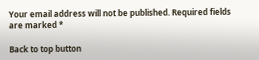Your email address will not be published. Required fields are marked *

Back to top button